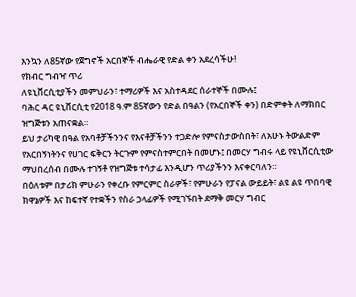እንኳን ለ85ኛው የጀግኖች አርበኞች ብሔራዊ የድል ቀን አደረሳችሁ!
የክብር ግብዣ ጥሪ
ለዩኒቨርሲቲያችን መምህራን፣ ተማሪዎች እና አስተዳደር ሰራተኞች በሙሉ፤
ባሕር ዳር ዩኒቨርሲቲ የ2018 ዓ.ም 85ኛውን የድል በዓልን (የአርበኞች ቀን) በድምቀት ለማክበር ዝግጅቱን አጠናቋል።
ይህ ታሪካዊ በዓል የአባቶቻችንንና የእናቶቻችንን ተጋድሎ የምናስታውስበት፣ ለአሁኑ ትውልድም የአርበኝነትንና የሀገር ፍቅርን ትርጉም የምናስተምርበት በመሆኑ፤ በመርሃ ግብሩ ላይ የዩኒቨርሲቲው ማህበረሰብ በሙሉ ተገኝቶ የዝግጅቱ ተሳታፊ እንዲሆን ጥሪያችንን እናቀርባለን።
በዕለቱም በታሪክ ምሁራን የቀረቡ የምርምር ስራዎች፣ የምሁራን የፓናል ውይይት፣ ልዩ ልዩ ጥበባዊ ክዋኔዎች እና ከፍተኛ የተቋችን የስራ ኃላፊዎች የሚገኙበት ደማቅ መርሃ ግብር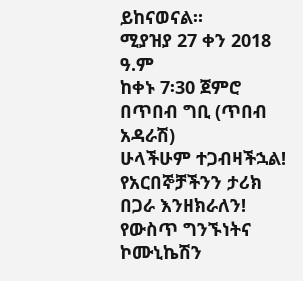ይከናወናል።
ሚያዝያ 27 ቀን 2018 ዓ.ም
ከቀኑ 7፡30 ጀምሮ
በጥበብ ግቢ (ጥበብ አዳራሽ)
ሁላችሁም ተጋብዛችኋል!
የአርበኞቻችንን ታሪክ በጋራ እንዘክራለን!
የውስጥ ግንኙነትና ኮሙኒኬሽን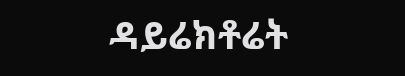ዳይሬክቶሬት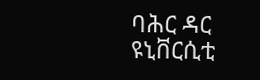ባሕር ዳር ዩኒቨርሲቲ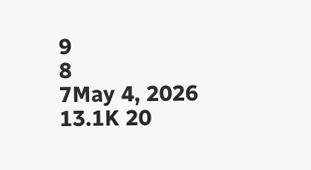9
8
7May 4, 2026 13.1K 20